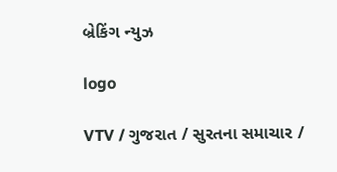બ્રેકિંગ ન્યુઝ

logo

VTV / ગુજરાત / સુરતના સમાચાર /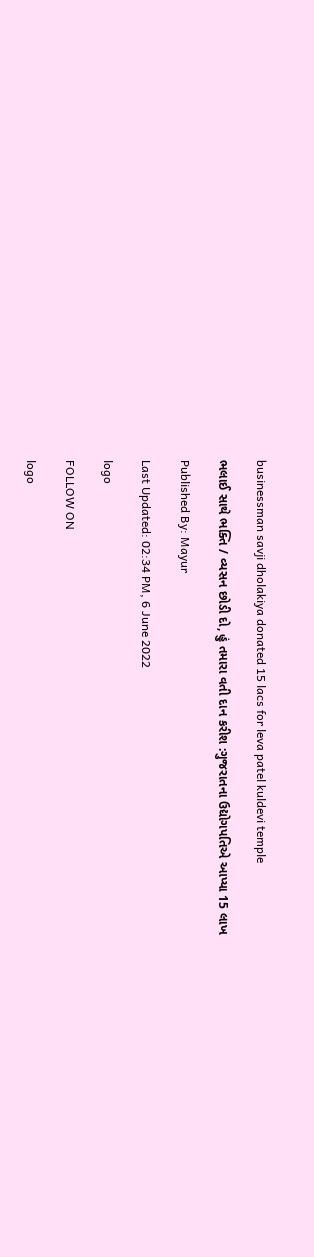businessman savji dholakiya donated 15 lacs for leva patel kuldevi temple

ભલાઈ સાથે ભક્તિ / વ્યસન છોડી દો, હું તમારા વતી દાન કરીશ :ગુજરાતના ઉદ્યોગપતિએ આપ્યા 15 લાખ

Published By: Mayur

Last Updated: 02:34 PM, 6 June 2022

logo

FOLLOW ON

logo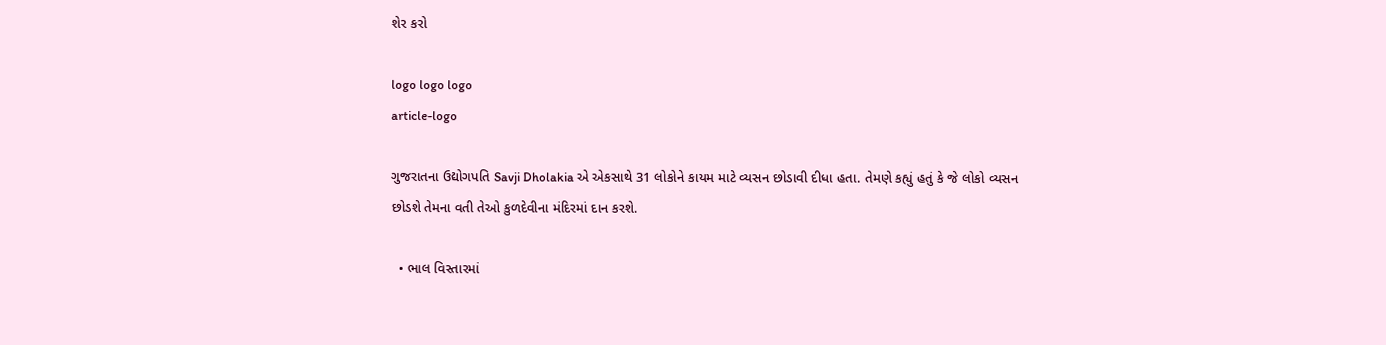શેર કરો

logo logo logo
article-logo

ગુજરાતના ઉદ્યોગપતિ Savji Dholakia એ એકસાથે 31 લોકોને કાયમ માટે વ્યસન છોડાવી દીધા હતા. તેમણે કહ્યું હતું કે જે લોકો વ્યસન છોડશે તેમના વતી તેઓ કુળદેવીના મંદિરમાં દાન કરશે.

  • ભાલ વિસ્તારમાં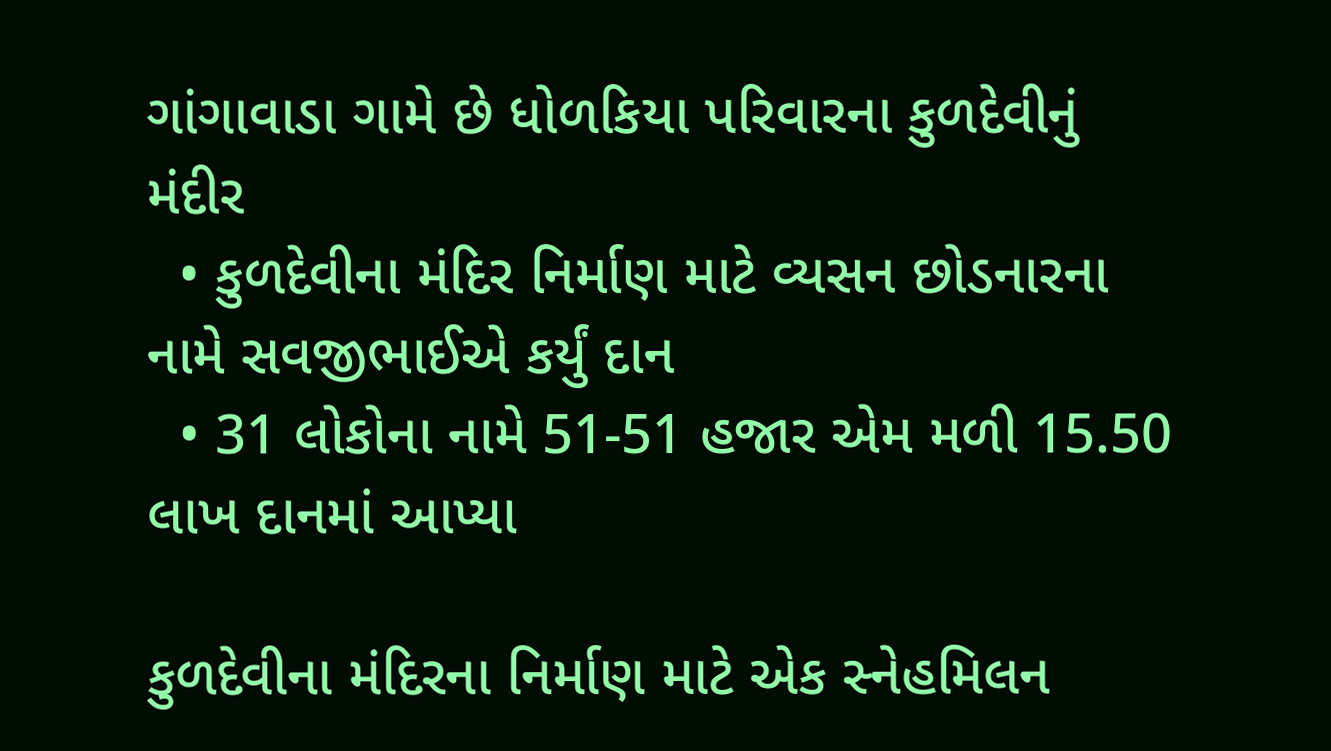ગાંગાવાડા ગામે છે ધોળકિયા પરિવારના કુળદેવીનું મંદીર
  • કુળદેવીના મંદિર નિર્માણ માટે વ્યસન છોડનારના નામે સવજીભાઈએ કર્યું દાન
  • 31 લોકોના નામે 51-51 હજાર એમ મળી 15.50 લાખ દાનમાં આપ્યા

કુળદેવીના મંદિરના નિર્માણ માટે એક સ્નેહમિલન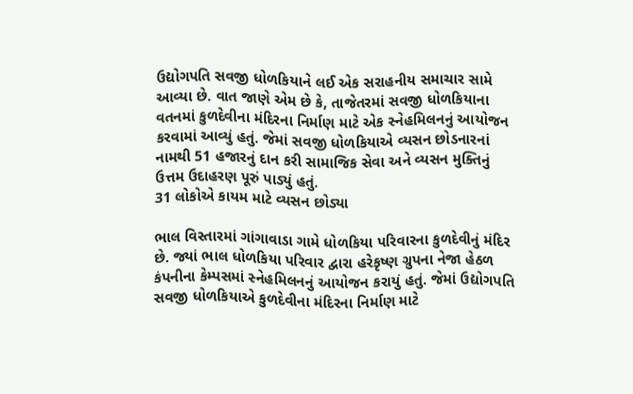ઉદ્યોગપતિ સવજી ધોળકિયાને લઈ એક સરાહનીય સમાચાર સામે આવ્યા છે. વાત જાણે એમ છે કે, તાજેતરમાં સવજી ધોળકિયાના વતનમાં કુળદેવીના મંદિરના નિર્માણ માટે એક સ્નેહમિલનનું આયોજન કરવામાં આવ્યું હતું. જેમાં સવજી ધોળકિયાએ વ્યસન છોડનારનાં નામથી 51 હજારનું દાન કરી સામાજિક સેવા અને વ્યસન મુક્તિનું ઉત્તમ ઉદાહરણ પૂરું પાડ્યું હતું.
31 લોકોએ કાયમ માટે વ્યસન છોડ્યા

ભાલ વિસ્તારમાં ગાંગાવાડા ગામે ધોળકિયા પરિવારના કુળદેવીનું મંદિર છે. જ્યાં ભાલ ધોળકિયા પરિવાર દ્વારા હરેકૃષ્ણ ગ્રુપના નેજા હેઠળ કંપનીના કેમ્પસમાં સ્નેહમિલનનું આયોજન કરાયું હતું. જેમાં ઉદ્યોગપતિ સવજી ધોળકિયાએ કુળદેવીના મંદિરના નિર્માણ માટે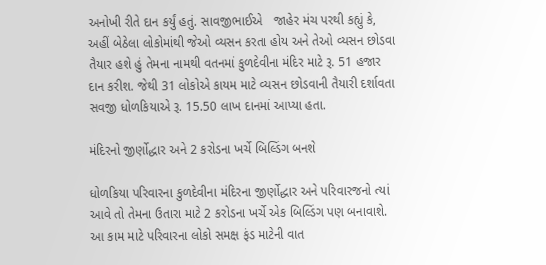અનોખી રીતે દાન કર્યું હતું. સાવજીભાઈએ   જાહેર મંચ પરથી કહ્યું કે, અહીં બેઠેલા લોકોમાંથી જેઓ વ્યસન કરતા હોય અને તેઓ વ્યસન છોડવા તૈયાર હશે હું તેમના નામથી વતનમાં કુળદેવીના મંદિર માટે રૂ. 51 હજાર દાન કરીશ. જેથી 31 લોકોએ કાયમ માટે વ્યસન છોડવાની તૈયારી દર્શાવતા સવજી ધોળકિયાએ રૂ. 15.50 લાખ દાનમાં આપ્યા હતા.

મંદિરનો જીર્ણોદ્ધાર અને 2 કરોડના ખર્ચે બિલ્ડિંગ બનશે

ધોળકિયા પરિવારના કુળદેવીના મંદિરના જીર્ણોદ્ધાર અને પરિવારજનો ત્યાં આવે તો તેમના ઉતારા માટે 2 કરોડના ખર્ચે એક બિલ્ડિંગ પણ બનાવાશે. આ કામ માટે પરિવારના લોકો સમક્ષ ફંડ માટેની વાત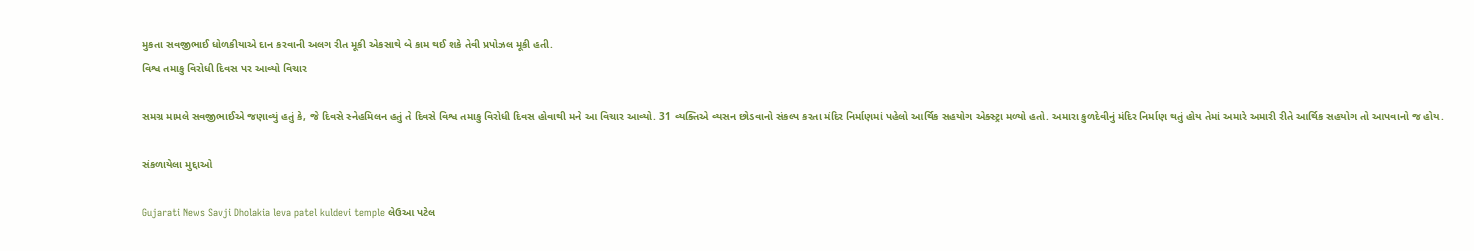મુકતા સવજીભાઈ ધોળકીયાએ દાન કરવાની અલગ રીત મૂકી એકસાથે બે કામ થઈ શકે તેવી પ્રપોઝલ મૂકી હતી.
વિશ્વ તમાકુ વિરોધી દિવસ પર આવ્યો વિચાર

સમગ્ર મામલે સવજીભાઈએ જણાવ્યું હતું કે, જે દિવસે સ્નેહમિલન હતું તે દિવસે વિશ્વ તમાકુ વિરોધી દિવસ હોવાથી મને આ વિચાર આવ્યો. 31 વ્યક્તિએ વ્યસન છોડવાનો સંકલ્પ કરતા મંદિર નિર્માણમાં પહેલો આર્થિક સહયોગ એક્સ્ટ્રા મળ્યો હતો. અમારા કુળદેવીનું મંદિર નિર્માણ થતું હોય તેમાં અમારે અમારી રીતે આર્થિક સહયોગ તો આપવાનો જ હોય.

સંકળાયેલા મુદ્દાઓ

Gujarati News Savji Dholakia leva patel kuldevi temple લેઉઆ પટેલ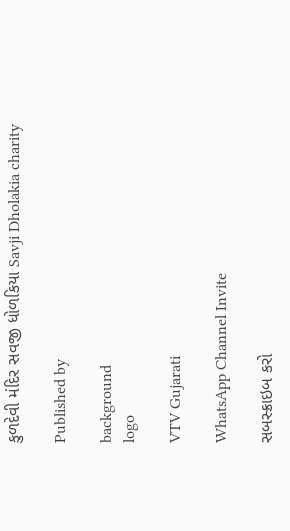કુળદેવી મંદિર સવજી ધોળકિયા Savji Dholakia charity

Published by

background
logo

VTV Gujarati

WhatsApp Channel Invite

સબસ્ક્રાઇબ કરો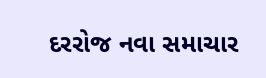દરરોજ નવા સમાચાર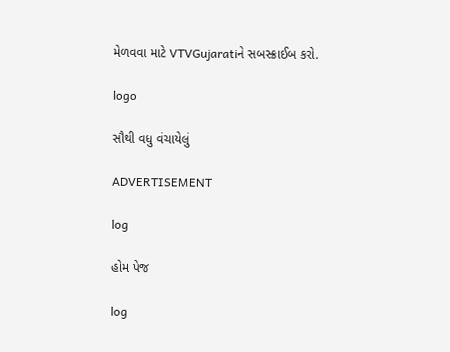મેળવવા માટે VTVGujaratiને સબસ્ક્રાઈબ કરો.

logo

સૌથી વધુ વંચાયેલું

ADVERTISEMENT

log

હોમ પેજ

log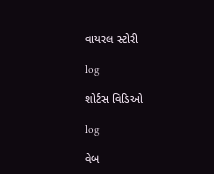વાયરલ સ્ટોરી

log

શોર્ટસ વિડિઓ

log

વેબ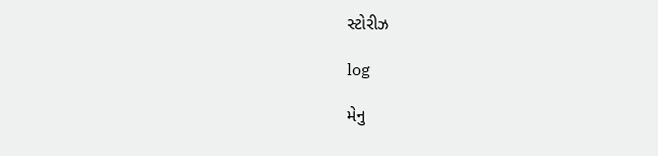સ્ટોરીઝ

log

મેનુ